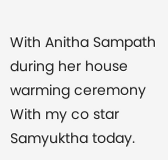With Anitha Sampath during her house warming ceremony
With my co star Samyuktha today.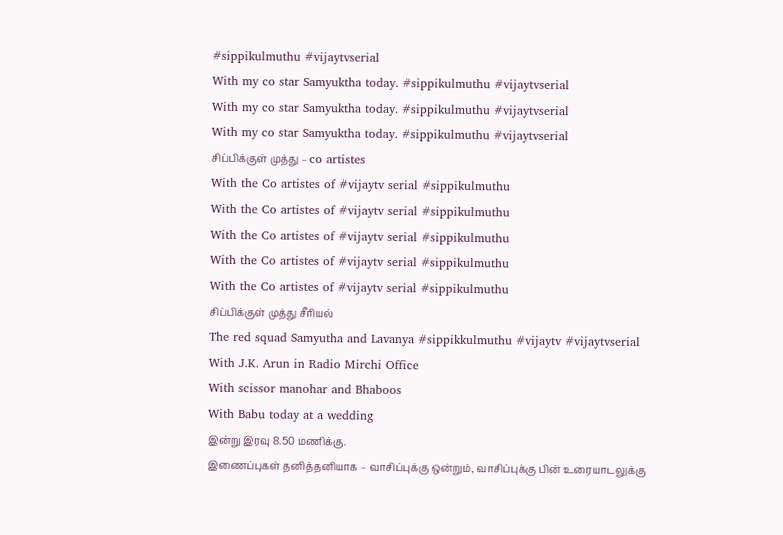#sippikulmuthu #vijaytvserial
With my co star Samyuktha today. #sippikulmuthu #vijaytvserial
With my co star Samyuktha today. #sippikulmuthu #vijaytvserial
With my co star Samyuktha today. #sippikulmuthu #vijaytvserial
சிப்பிக்குள் முத்து – co artistes
With the Co artistes of #vijaytv serial #sippikulmuthu
With the Co artistes of #vijaytv serial #sippikulmuthu
With the Co artistes of #vijaytv serial #sippikulmuthu
With the Co artistes of #vijaytv serial #sippikulmuthu
With the Co artistes of #vijaytv serial #sippikulmuthu
சிப்பிக்குள் முத்து சீரியல்
The red squad Samyutha and Lavanya #sippikkulmuthu #vijaytv #vijaytvserial
With J.K. Arun in Radio Mirchi Office
With scissor manohar and Bhaboos
With Babu today at a wedding
இன்று இரவு 8.50 மணிக்கு.
இணைப்புகள் தனித்தனியாக – வாசிப்புக்கு ஒன்றும், வாசிப்புக்கு பின் உரையாடலுக்கு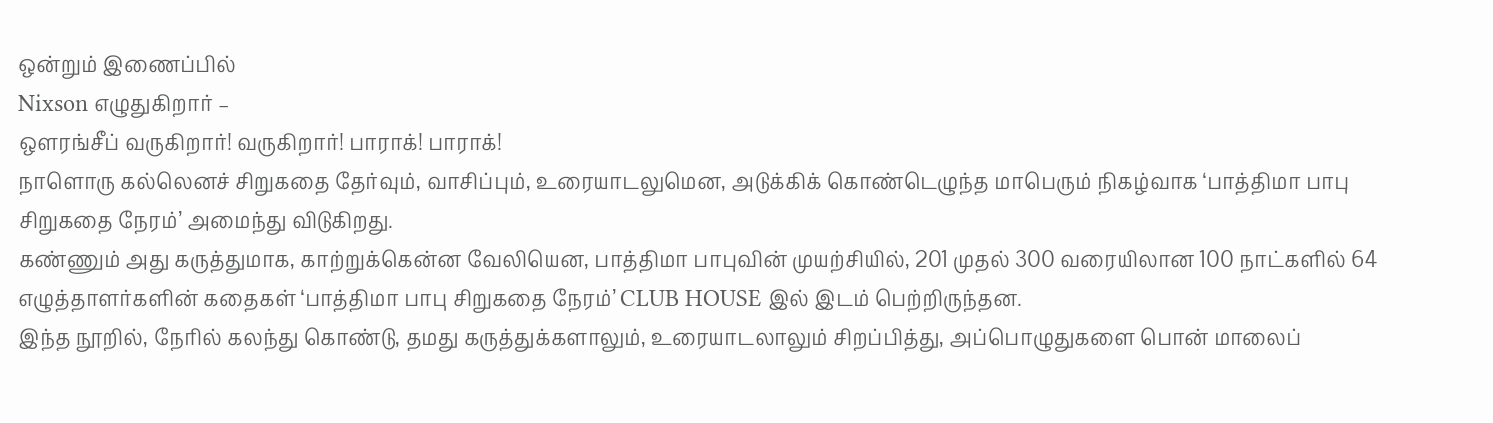ஒன்றும் இணைப்பில்
Nixson எழுதுகிறார் –
ஒளரங்சீப் வருகிறார்! வருகிறார்! பாராக்! பாராக்!
நாளொரு கல்லெனச் சிறுகதை தேர்வும், வாசிப்பும், உரையாடலுமென, அடுக்கிக் கொண்டெழுந்த மாபெரும் நிகழ்வாக ‘பாத்திமா பாபு சிறுகதை நேரம்’ அமைந்து விடுகிறது.
கண்ணும் அது கருத்துமாக, காற்றுக்கென்ன வேலியென, பாத்திமா பாபுவின் முயற்சியில், 201 முதல் 300 வரையிலான 100 நாட்களில் 64 எழுத்தாளர்களின் கதைகள் ‘பாத்திமா பாபு சிறுகதை நேரம்’ CLUB HOUSE இல் இடம் பெற்றிருந்தன.
இந்த நூறில், நேரில் கலந்து கொண்டு, தமது கருத்துக்களாலும், உரையாடலாலும் சிறப்பித்து, அப்பொழுதுகளை பொன் மாலைப்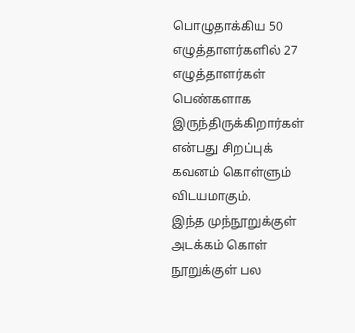பொழுதாக்கிய 50 எழுத்தாளர்களில் 27 எழுத்தாளர்கள் பெண்களாக இருந்திருக்கிறார்கள் என்பது சிறப்புக் கவனம் கொள்ளும் விடயமாகும்.
இந்த முந்நூறுக்குள் அடக்கம் கொள் நூறுக்குள் பல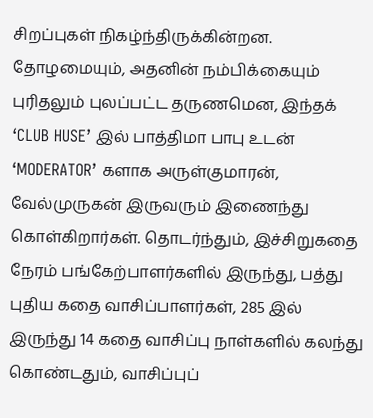சிறப்புகள் நிகழ்ந்திருக்கின்றன. தோழமையும், அதனின் நம்பிக்கையும் புரிதலும் புலப்பட்ட தருணமென, இந்தக் ‘CLUB HUSE’ இல் பாத்திமா பாபு உடன் ‘MODERATOR’ களாக அருள்குமாரன், வேல்முருகன் இருவரும் இணைந்து கொள்கிறார்கள். தொடர்ந்தும், இச்சிறுகதை நேரம் பங்கேற்பாளர்களில் இருந்து, பத்து புதிய கதை வாசிப்பாளர்கள், 285 இல் இருந்து 14 கதை வாசிப்பு நாள்களில் கலந்து கொண்டதும், வாசிப்புப்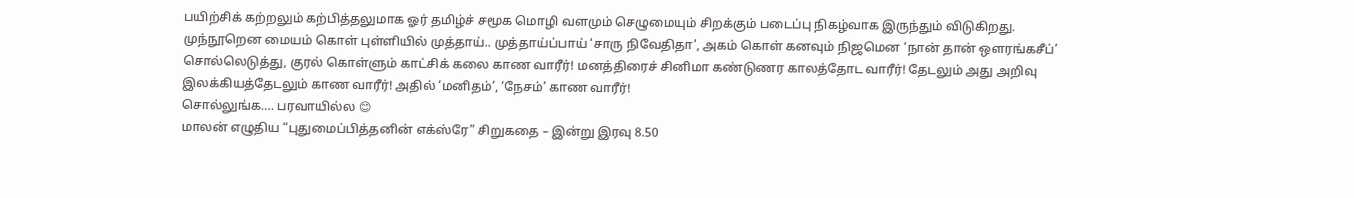பயிற்சிக் கற்றலும் கற்பித்தலுமாக ஓர் தமிழ்ச் சமூக மொழி வளமும் செழுமையும் சிறக்கும் படைப்பு நிகழ்வாக இருந்தும் விடுகிறது.
முந்நூறென மையம் கொள் புள்ளியில் முத்தாய்.. முத்தாய்ப்பாய் ‘சாரு நிவேதிதா’, அகம் கொள் கனவும் நிஜமென ‘நான் தான் ஒளரங்கசீப்’ சொல்லெடுத்து, குரல் கொள்ளும் காட்சிக் கலை காண வாரீர்! மனத்திரைச் சினிமா கண்டுணர காலத்தோட வாரீர்! தேடலும் அது அறிவு இலக்கியத்தேடலும் காண வாரீர்! அதில் ‘மனிதம்’, ‘நேசம்’ காண வாரீர்!
சொல்லுங்க…. பரவாயில்ல 😊
மாலன் எழுதிய “புதுமைப்பித்தனின் எக்ஸ்ரே” சிறுகதை – இன்று இரவு 8.50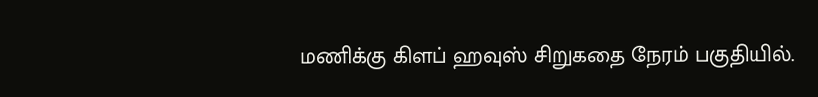மணிக்கு கிளப் ஹவுஸ் சிறுகதை நேரம் பகுதியில்.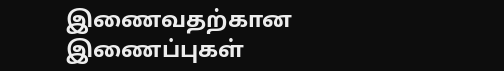இணைவதற்கான இணைப்புகள்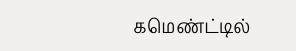கமெண்ட்டில்